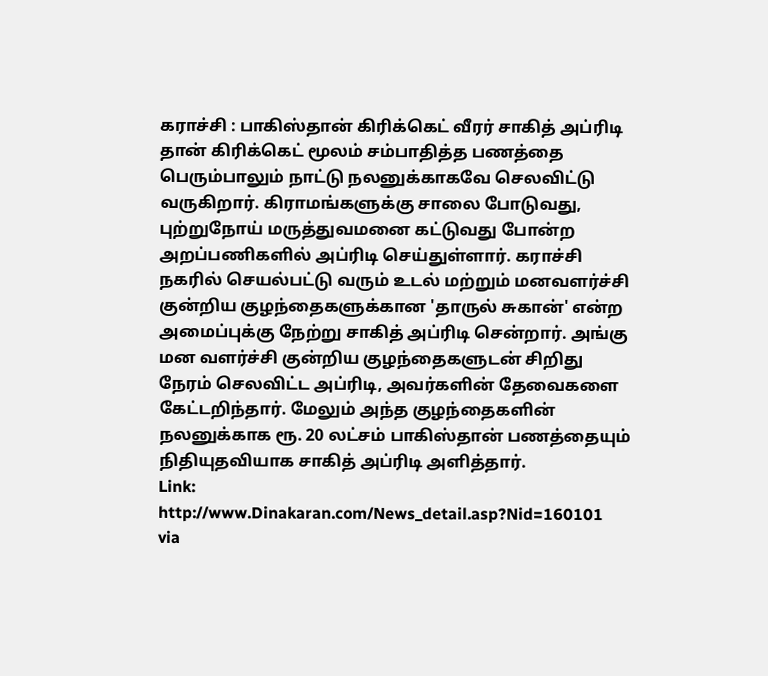கராச்சி : பாகிஸ்தான் கிரிக்கெட் வீரர் சாகித் அப்ரிடி தான் கிரிக்கெட் மூலம் சம்பாதித்த பணத்தை பெரும்பாலும் நாட்டு நலனுக்காகவே செலவிட்டு வருகிறார். கிராமங்களுக்கு சாலை போடுவது, புற்றுநோய் மருத்துவமனை கட்டுவது போன்ற அறப்பணிகளில் அப்ரிடி செய்துள்ளார். கராச்சி நகரில் செயல்பட்டு வரும் உடல் மற்றும் மனவளர்ச்சி குன்றிய குழந்தைகளுக்கான 'தாருல் சுகான்' என்ற அமைப்புக்கு நேற்று சாகித் அப்ரிடி சென்றார். அங்கு மன வளர்ச்சி குன்றிய குழந்தைகளுடன் சிறிது நேரம் செலவிட்ட அப்ரிடி, அவர்களின் தேவைகளை கேட்டறிந்தார். மேலும் அந்த குழந்தைகளின் நலனுக்காக ரூ. 20 லட்சம் பாகிஸ்தான் பணத்தையும் நிதியுதவியாக சாகித் அப்ரிடி அளித்தார்.
Link: http://www.Dinakaran.com/News_detail.asp?Nid=160101
via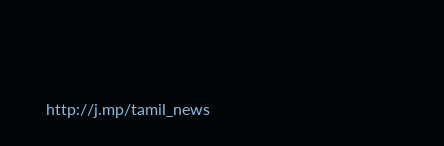http://j.mp/tamil_news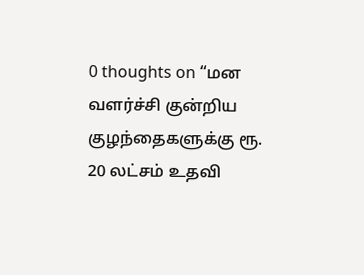0 thoughts on “மன வளர்ச்சி குன்றிய குழந்தைகளுக்கு ரூ. 20 லட்சம் உதவி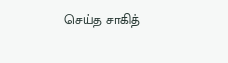செய்த சாகித்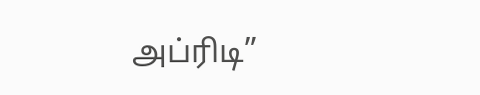அப்ரிடி”